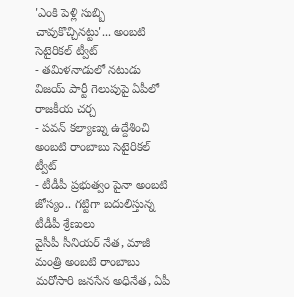'ఎంకి పెళ్లి సుబ్బి చావుకొచ్చినట్టు'... అంబటి సెటైరికల్ ట్వీట్
- తమిళనాడులో నటుడు విజయ్ పార్టీ గెలుపుపై ఏపీలో రాజకీయ చర్చ
- పవన్ కల్యాణ్ను ఉద్దేశించి అంబటి రాంబాబు సెటైరికల్ ట్వీట్
- టీడీపీ ప్రభుత్వం పైనా అంబటి జోస్యం.. గట్టిగా బదులిస్తున్న టీడీపీ శ్రేణులు
వైసీపీ సీనియర్ నేత, మాజీ మంత్రి అంబటి రాంబాబు మరోసారి జనసేన అధినేత, ఏపీ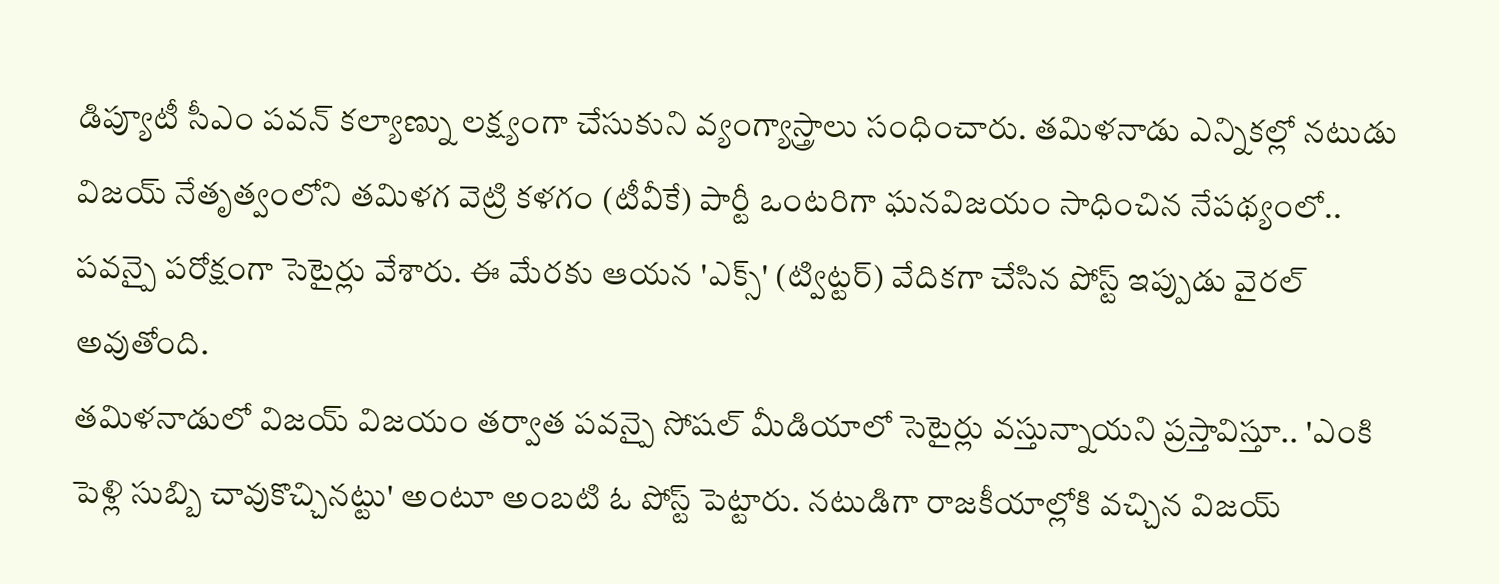డిప్యూటీ సీఎం పవన్ కల్యాణ్ను లక్ష్యంగా చేసుకుని వ్యంగ్యాస్త్రాలు సంధించారు. తమిళనాడు ఎన్నికల్లో నటుడు విజయ్ నేతృత్వంలోని తమిళగ వెట్రి కళగం (టీవీకే) పార్టీ ఒంటరిగా ఘనవిజయం సాధించిన నేపథ్యంలో.. పవన్పై పరోక్షంగా సెటైర్లు వేశారు. ఈ మేరకు ఆయన 'ఎక్స్' (ట్విట్టర్) వేదికగా చేసిన పోస్ట్ ఇప్పుడు వైరల్ అవుతోంది.
తమిళనాడులో విజయ్ విజయం తర్వాత పవన్పై సోషల్ మీడియాలో సెటైర్లు వస్తున్నాయని ప్రస్తావిస్తూ.. 'ఎంకి పెళ్లి సుబ్బి చావుకొచ్చినట్టు' అంటూ అంబటి ఓ పోస్ట్ పెట్టారు. నటుడిగా రాజకీయాల్లోకి వచ్చిన విజయ్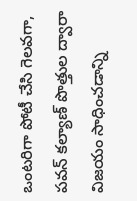ఒంటరిగా పోటీ చేసి గెలవగా, పవన్ కల్యాణ్ పొత్తుల ద్వారా విజయం సాధించడాన్ని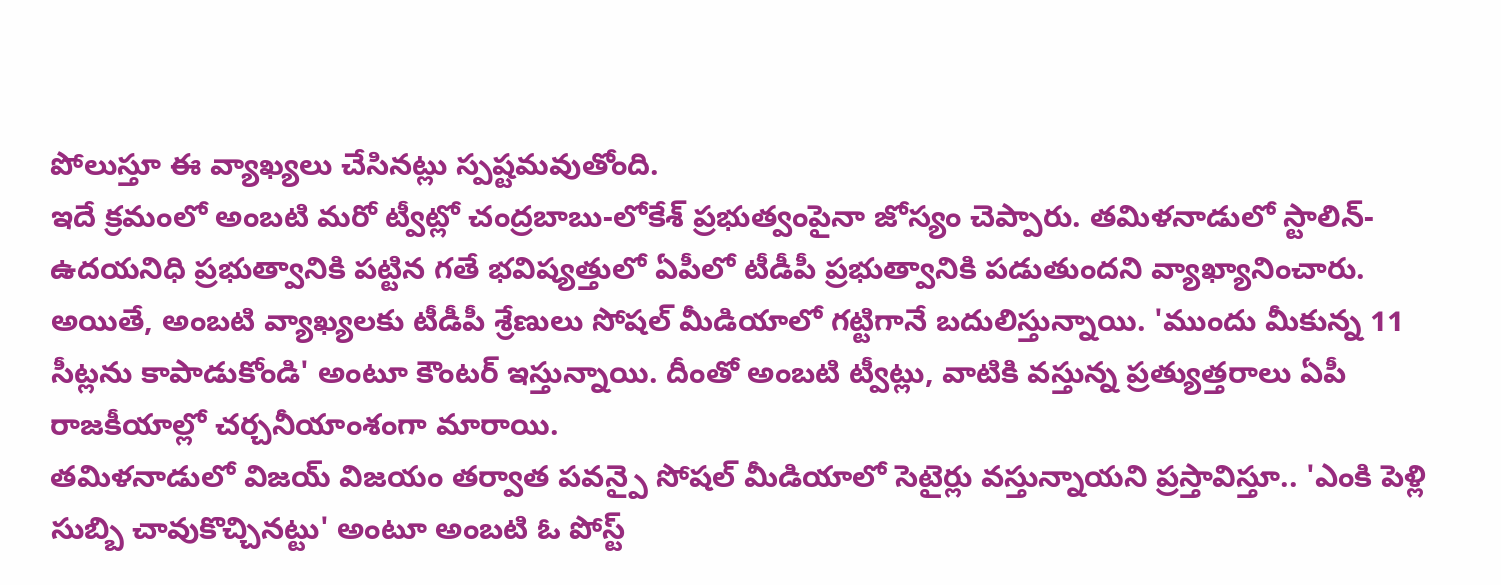పోలుస్తూ ఈ వ్యాఖ్యలు చేసినట్లు స్పష్టమవుతోంది.
ఇదే క్రమంలో అంబటి మరో ట్వీట్లో చంద్రబాబు-లోకేశ్ ప్రభుత్వంపైనా జోస్యం చెప్పారు. తమిళనాడులో స్టాలిన్-ఉదయనిధి ప్రభుత్వానికి పట్టిన గతే భవిష్యత్తులో ఏపీలో టీడీపీ ప్రభుత్వానికి పడుతుందని వ్యాఖ్యానించారు. అయితే, అంబటి వ్యాఖ్యలకు టీడీపీ శ్రేణులు సోషల్ మీడియాలో గట్టిగానే బదులిస్తున్నాయి. 'ముందు మీకున్న 11 సీట్లను కాపాడుకోండి' అంటూ కౌంటర్ ఇస్తున్నాయి. దీంతో అంబటి ట్వీట్లు, వాటికి వస్తున్న ప్రత్యుత్తరాలు ఏపీ రాజకీయాల్లో చర్చనీయాంశంగా మారాయి.
తమిళనాడులో విజయ్ విజయం తర్వాత పవన్పై సోషల్ మీడియాలో సెటైర్లు వస్తున్నాయని ప్రస్తావిస్తూ.. 'ఎంకి పెళ్లి సుబ్బి చావుకొచ్చినట్టు' అంటూ అంబటి ఓ పోస్ట్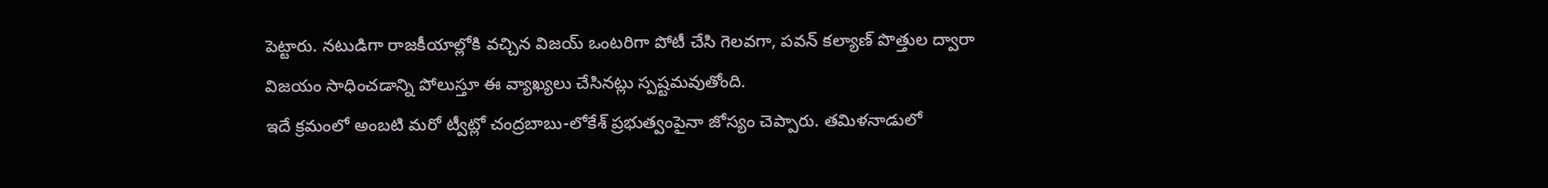పెట్టారు. నటుడిగా రాజకీయాల్లోకి వచ్చిన విజయ్ ఒంటరిగా పోటీ చేసి గెలవగా, పవన్ కల్యాణ్ పొత్తుల ద్వారా విజయం సాధించడాన్ని పోలుస్తూ ఈ వ్యాఖ్యలు చేసినట్లు స్పష్టమవుతోంది.
ఇదే క్రమంలో అంబటి మరో ట్వీట్లో చంద్రబాబు-లోకేశ్ ప్రభుత్వంపైనా జోస్యం చెప్పారు. తమిళనాడులో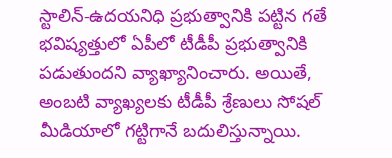స్టాలిన్-ఉదయనిధి ప్రభుత్వానికి పట్టిన గతే భవిష్యత్తులో ఏపీలో టీడీపీ ప్రభుత్వానికి పడుతుందని వ్యాఖ్యానించారు. అయితే, అంబటి వ్యాఖ్యలకు టీడీపీ శ్రేణులు సోషల్ మీడియాలో గట్టిగానే బదులిస్తున్నాయి.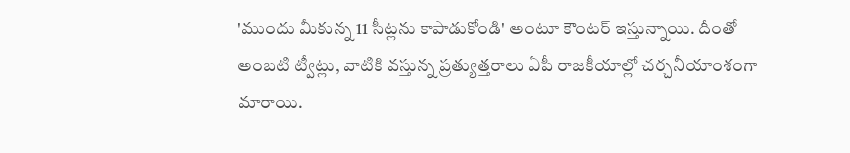'ముందు మీకున్న 11 సీట్లను కాపాడుకోండి' అంటూ కౌంటర్ ఇస్తున్నాయి. దీంతో అంబటి ట్వీట్లు, వాటికి వస్తున్న ప్రత్యుత్తరాలు ఏపీ రాజకీయాల్లో చర్చనీయాంశంగా మారాయి.